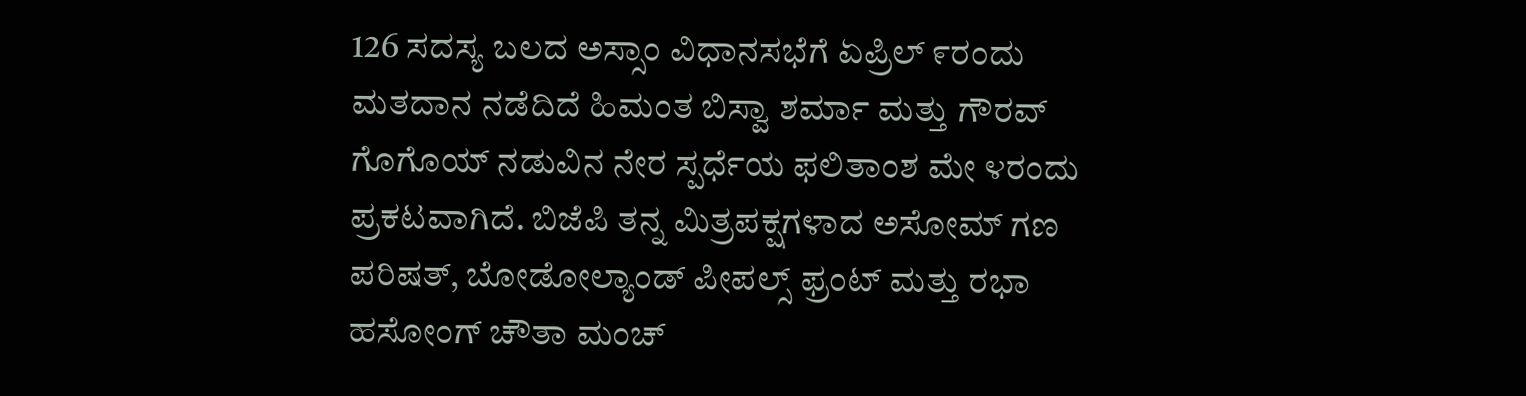126 ಸದಸ್ಯ ಬಲದ ಅಸ್ಸಾಂ ವಿಧಾನಸಭೆಗೆ ಏಪ್ರಿಲ್ ೯ರಂದು ಮತದಾನ ನಡೆದಿದೆ ಹಿಮಂತ ಬಿಸ್ವಾ ಶರ್ಮಾ ಮತ್ತು ಗೌರವ್ ಗೊಗೊಯ್ ನಡುವಿನ ನೇರ ಸ್ಪರ್ಧೆಯ ಫಲಿತಾಂಶ ಮೇ ೪ರಂದು ಪ್ರಕಟವಾಗಿದೆ. ಬಿಜೆಪಿ ತನ್ನ ಮಿತ್ರಪಕ್ಷಗಳಾದ ಅಸೋಮ್ ಗಣ ಪರಿಷತ್, ಬೋಡೋಲ್ಯಾಂಡ್ ಪೀಪಲ್ಸ್ ಫ್ರಂಟ್ ಮತ್ತು ರಭಾ ಹಸೋಂಗ್ ಚೌತಾ ಮಂಚ್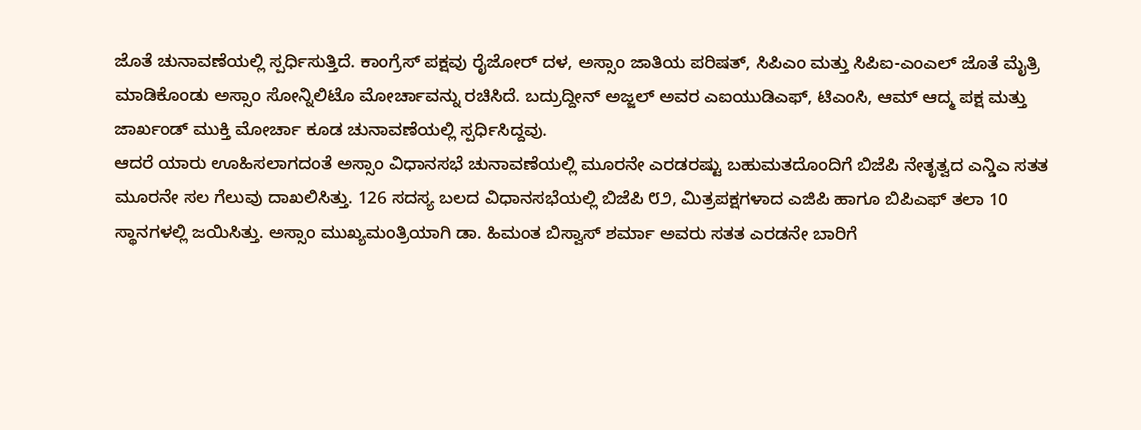ಜೊತೆ ಚುನಾವಣೆಯಲ್ಲಿ ಸ್ಪರ್ಧಿಸುತ್ತಿದೆ. ಕಾಂಗ್ರೆಸ್ ಪಕ್ಷವು ರೈಜೋರ್ ದಳ, ಅಸ್ಸಾಂ ಜಾತಿಯ ಪರಿಷತ್, ಸಿಪಿಎಂ ಮತ್ತು ಸಿಪಿಐ-ಎಂಎಲ್ ಜೊತೆ ಮೈತ್ರಿ ಮಾಡಿಕೊಂಡು ಅಸ್ಸಾಂ ಸೋನ್ನಿಲಿಟೊ ಮೋರ್ಚಾವನ್ನು ರಚಿಸಿದೆ. ಬದ್ರುದ್ದೀನ್ ಅಜ್ಜಲ್ ಅವರ ಎಐಯುಡಿಎಫ್, ಟಿಎಂಸಿ, ಆಮ್ ಆದ್ಮ ಪಕ್ಷ ಮತ್ತು ಜಾರ್ಖಂಡ್ ಮುಕ್ತಿ ಮೋರ್ಚಾ ಕೂಡ ಚುನಾವಣೆಯಲ್ಲಿ ಸ್ಪರ್ಧಿಸಿದ್ದವು.
ಆದರೆ ಯಾರು ಊಹಿಸಲಾಗದಂತೆ ಅಸ್ಸಾಂ ವಿಧಾನಸಭೆ ಚುನಾವಣೆಯಲ್ಲಿ ಮೂರನೇ ಎರಡರಷ್ಟು ಬಹುಮತದೊಂದಿಗೆ ಬಿಜೆಪಿ ನೇತೃತ್ವದ ಎನ್ಡಿಎ ಸತತ ಮೂರನೇ ಸಲ ಗೆಲುವು ದಾಖಲಿಸಿತ್ತು. 126 ಸದಸ್ಯ ಬಲದ ವಿಧಾನಸಭೆಯಲ್ಲಿ ಬಿಜೆಪಿ ೮೨, ಮಿತ್ರಪಕ್ಷಗಳಾದ ಎಜಿಪಿ ಹಾಗೂ ಬಿಪಿಎಫ್ ತಲಾ 10 ಸ್ಥಾನಗಳಲ್ಲಿ ಜಯಿಸಿತ್ತು. ಅಸ್ಸಾಂ ಮುಖ್ಯಮಂತ್ರಿಯಾಗಿ ಡಾ. ಹಿಮಂತ ಬಿಸ್ವಾಸ್ ಶರ್ಮಾ ಅವರು ಸತತ ಎರಡನೇ ಬಾರಿಗೆ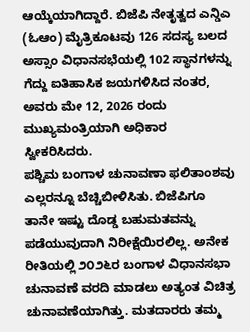ಆಯ್ಕೆಯಾಗಿದ್ದಾರೆ. ಬಿಜೆಪಿ ನೇತೃತ್ವದ ಎನ್ಡಿಎ (ಓಆಂ) ಮೈತ್ರಿಕೂಟವು 126 ಸದಸ್ಯ ಬಲದ ಅಸ್ಸಾಂ ವಿಧಾನಸಭೆಯಲ್ಲಿ 102 ಸ್ಥಾನಗಳನ್ನು ಗೆದ್ದು ಐತಿಹಾಸಿಕ ಜಯಗಳಿಸಿದ ನಂತರ, ಅವರು ಮೇ 12, 2026 ರಂದು ಮುಖ್ಯಮಂತ್ರಿಯಾಗಿ ಅಧಿಕಾರ ಸ್ವೀಕರಿಸಿದರು.
ಪಶ್ಚಿಮ ಬಂಗಾಳ ಚುನಾವಣಾ ಫಲಿತಾಂಶವು ಎಲ್ಲರನ್ನೂ ಬೆಚ್ಚಿಬೀಳಿಸಿತು. ಬಿಜೆಪಿಗೂ ತಾನೇ ಇಷ್ಟು ದೊಡ್ಡ ಬಹುಮತವನ್ನು ಪಡೆಯುವುದಾಗಿ ನಿರೀಕ್ಷೆಯಿರಲಿಲ್ಲ. ಅನೇಕ ರೀತಿಯಲ್ಲಿ ೨೦೨೬ರ ಬಂಗಾಳ ವಿಧಾನಸಭಾ ಚುನಾವಣೆ ವರದಿ ಮಾಡಲು ಅತ್ಯಂತ ವಿಚಿತ್ರ ಚುನಾವಣೆಯಾಗಿತ್ತು. ಮತದಾರರು ತಮ್ಮ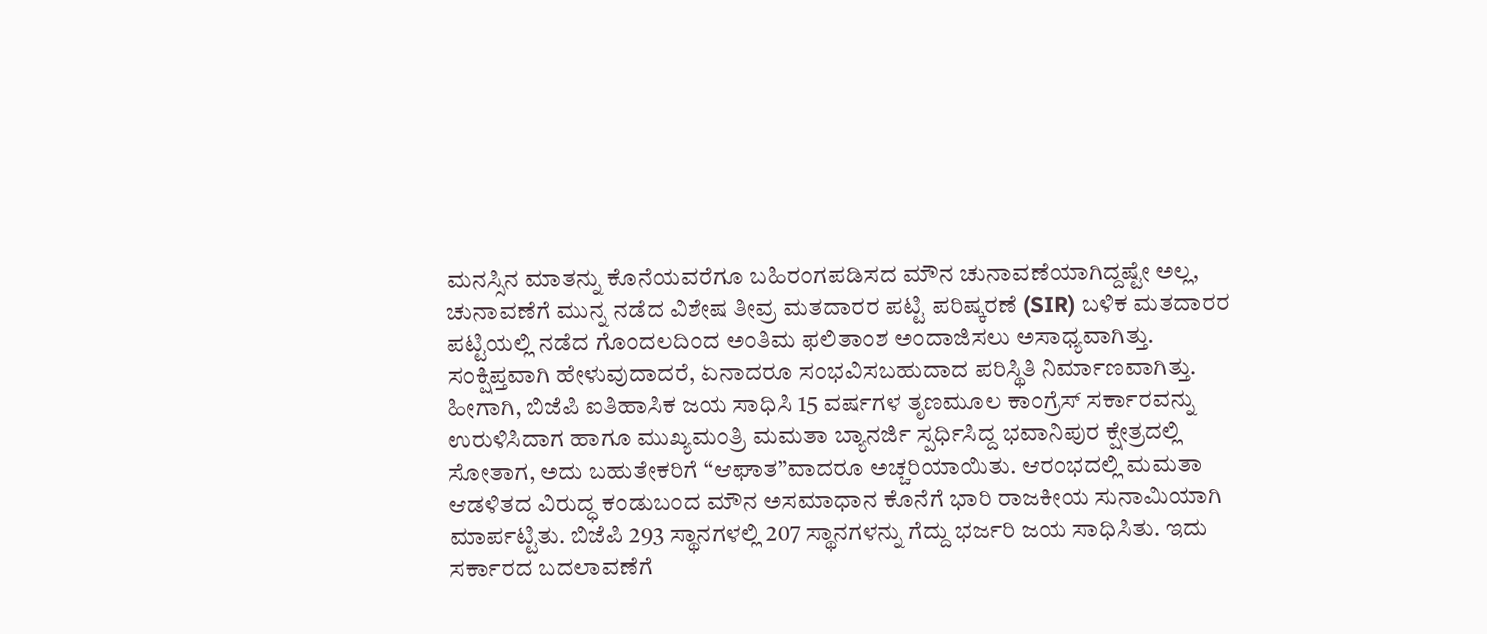ಮನಸ್ಸಿನ ಮಾತನ್ನು ಕೊನೆಯವರೆಗೂ ಬಹಿರಂಗಪಡಿಸದ ಮೌನ ಚುನಾವಣೆಯಾಗಿದ್ದಷ್ಟೇ ಅಲ್ಲ, ಚುನಾವಣೆಗೆ ಮುನ್ನ ನಡೆದ ವಿಶೇಷ ತೀವ್ರ ಮತದಾರರ ಪಟ್ಟಿ ಪರಿಷ್ಕರಣೆ (SIR) ಬಳಿಕ ಮತದಾರರ ಪಟ್ಟಿಯಲ್ಲಿ ನಡೆದ ಗೊಂದಲದಿಂದ ಅಂತಿಮ ಫಲಿತಾಂಶ ಅಂದಾಜಿಸಲು ಅಸಾಧ್ಯವಾಗಿತ್ತು. ಸಂಕ್ಷಿಪ್ತವಾಗಿ ಹೇಳುವುದಾದರೆ, ಏನಾದರೂ ಸಂಭವಿಸಬಹುದಾದ ಪರಿಸ್ಥಿತಿ ನಿರ್ಮಾಣವಾಗಿತ್ತು.
ಹೀಗಾಗಿ, ಬಿಜೆಪಿ ಐತಿಹಾಸಿಕ ಜಯ ಸಾಧಿಸಿ 15 ವರ್ಷಗಳ ತೃಣಮೂಲ ಕಾಂಗ್ರೆಸ್ ಸರ್ಕಾರವನ್ನು ಉರುಳಿಸಿದಾಗ ಹಾಗೂ ಮುಖ್ಯಮಂತ್ರಿ ಮಮತಾ ಬ್ಯಾನರ್ಜಿ ಸ್ಪರ್ಧಿಸಿದ್ದ ಭವಾನಿಪುರ ಕ್ಷೇತ್ರದಲ್ಲಿ ಸೋತಾಗ, ಅದು ಬಹುತೇಕರಿಗೆ “ಆಘಾತ”ವಾದರೂ ಅಚ್ಚರಿಯಾಯಿತು. ಆರಂಭದಲ್ಲಿ ಮಮತಾ ಆಡಳಿತದ ವಿರುದ್ಧ ಕಂಡುಬಂದ ಮೌನ ಅಸಮಾಧಾನ ಕೊನೆಗೆ ಭಾರಿ ರಾಜಕೀಯ ಸುನಾಮಿಯಾಗಿ ಮಾರ್ಪಟ್ಟಿತು. ಬಿಜೆಪಿ 293 ಸ್ಥಾನಗಳಲ್ಲಿ 207 ಸ್ಥಾನಗಳನ್ನು ಗೆದ್ದು ಭರ್ಜರಿ ಜಯ ಸಾಧಿಸಿತು. ಇದು ಸರ್ಕಾರದ ಬದಲಾವಣೆಗೆ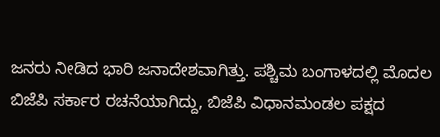ಜನರು ನೀಡಿದ ಭಾರಿ ಜನಾದೇಶವಾಗಿತ್ತು. ಪಶ್ಚಿಮ ಬಂಗಾಳದಲ್ಲಿ ಮೊದಲ ಬಿಜೆಪಿ ಸರ್ಕಾರ ರಚನೆಯಾಗಿದ್ದು, ಬಿಜೆಪಿ ವಿಧಾನಮಂಡಲ ಪಕ್ಷದ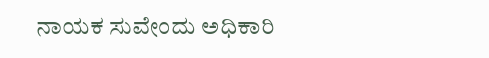ನಾಯಕ ಸುವೇಂದು ಅಧಿಕಾರಿ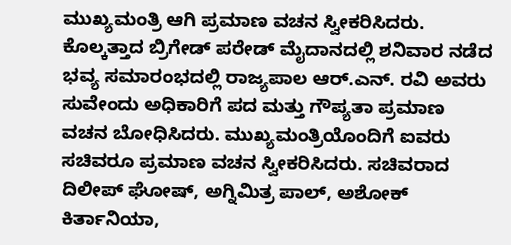ಮುಖ್ಯಮಂತ್ರಿ ಆಗಿ ಪ್ರಮಾಣ ವಚನ ಸ್ವೀಕರಿಸಿದರು. ಕೊಲ್ಕತ್ತಾದ ಬ್ರಿಗೇಡ್ ಪರೇಡ್ ಮೈದಾನದಲ್ಲಿ ಶನಿವಾರ ನಡೆದ ಭವ್ಯ ಸಮಾರಂಭದಲ್ಲಿ ರಾಜ್ಯಪಾಲ ಆರ್.ಎನ್. ರವಿ ಅವರು ಸುವೇಂದು ಅಧಿಕಾರಿಗೆ ಪದ ಮತ್ತು ಗೌಪ್ಯತಾ ಪ್ರಮಾಣ ವಚನ ಬೋಧಿಸಿದರು. ಮುಖ್ಯಮಂತ್ರಿಯೊಂದಿಗೆ ಐವರು ಸಚಿವರೂ ಪ್ರಮಾಣ ವಚನ ಸ್ವೀಕರಿಸಿದರು. ಸಚಿವರಾದ ದಿಲೀಪ್ ಘೋಷ್, ಅಗ್ನಿಮಿತ್ರ ಪಾಲ್, ಅಶೋಕ್ ಕಿರ್ತಾನಿಯಾ,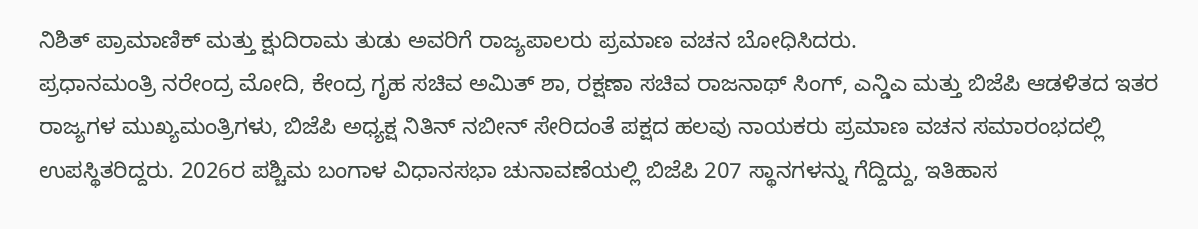ನಿಶಿತ್ ಪ್ರಾಮಾಣಿಕ್ ಮತ್ತು ಕ್ಷುದಿರಾಮ ತುಡು ಅವರಿಗೆ ರಾಜ್ಯಪಾಲರು ಪ್ರಮಾಣ ವಚನ ಬೋಧಿಸಿದರು.
ಪ್ರಧಾನಮಂತ್ರಿ ನರೇಂದ್ರ ಮೋದಿ, ಕೇಂದ್ರ ಗೃಹ ಸಚಿವ ಅಮಿತ್ ಶಾ, ರಕ್ಷಣಾ ಸಚಿವ ರಾಜನಾಥ್ ಸಿಂಗ್, ಎನ್ಡಿಎ ಮತ್ತು ಬಿಜೆಪಿ ಆಡಳಿತದ ಇತರ ರಾಜ್ಯಗಳ ಮುಖ್ಯಮಂತ್ರಿಗಳು, ಬಿಜೆಪಿ ಅಧ್ಯಕ್ಷ ನಿತಿನ್ ನಬೀನ್ ಸೇರಿದಂತೆ ಪಕ್ಷದ ಹಲವು ನಾಯಕರು ಪ್ರಮಾಣ ವಚನ ಸಮಾರಂಭದಲ್ಲಿ ಉಪಸ್ಥಿತರಿದ್ದರು. 2026ರ ಪಶ್ಚಿಮ ಬಂಗಾಳ ವಿಧಾನಸಭಾ ಚುನಾವಣೆಯಲ್ಲಿ ಬಿಜೆಪಿ 207 ಸ್ಥಾನಗಳನ್ನು ಗೆದ್ದಿದ್ದು, ಇತಿಹಾಸ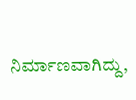ನಿರ್ಮಾಣವಾಗಿದ್ದು,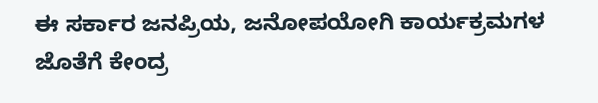ಈ ಸರ್ಕಾರ ಜನಪ್ರಿಯ, ಜನೋಪಯೋಗಿ ಕಾರ್ಯಕ್ರಮಗಳ ಜೊತೆಗೆ ಕೇಂದ್ರ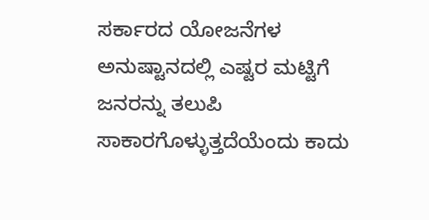ಸರ್ಕಾರದ ಯೋಜನೆಗಳ ಅನುಷ್ಟಾನದಲ್ಲಿ ಎಷ್ಟರ ಮಟ್ಟಿಗೆ ಜನರನ್ನು ತಲುಪಿ ಸಾಕಾರಗೊಳ್ಳುತ್ತದೆಯೆಂದು ಕಾದು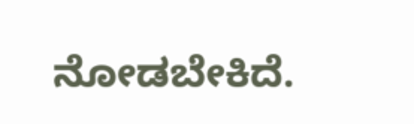ನೋಡಬೇಕಿದೆ.